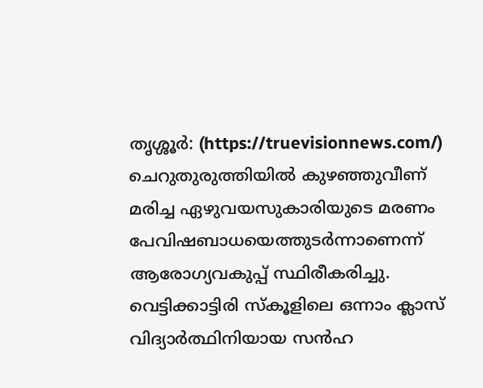തൃശ്ശൂർ: (https://truevisionnews.com/) ചെറുതുരുത്തിയിൽ കുഴഞ്ഞുവീണ് മരിച്ച ഏഴുവയസുകാരിയുടെ മരണം പേവിഷബാധയെത്തുടർന്നാണെന്ന് ആരോഗ്യവകുപ്പ് സ്ഥിരീകരിച്ചു. വെട്ടിക്കാട്ടിരി സ്കൂളിലെ ഒന്നാം ക്ലാസ് വിദ്യാർത്ഥിനിയായ സൻഹ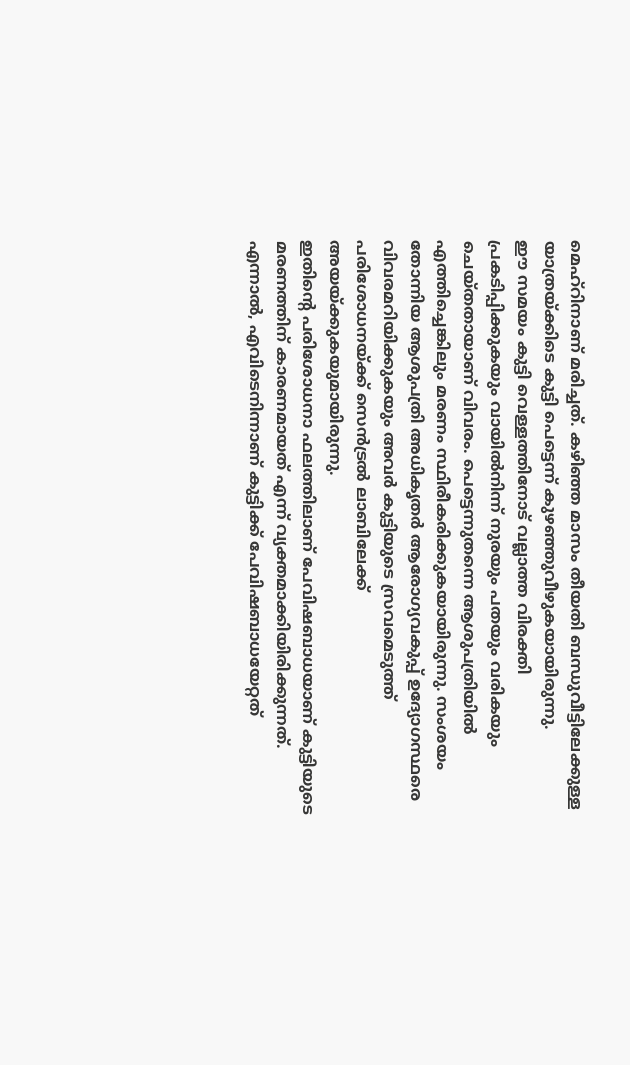മെഹ്റിനാണ് മരിച്ചത്. കഴിഞ്ഞ മാസം തീയതി ബന്ധുവീട്ടിലേക്കുള്ള യാത്രയ്ക്കിടെ കുട്ടി പെട്ടെന്ന് കുഴഞ്ഞുവീഴുകയായിരുന്നു.
ഈ സമയം കുട്ടി വെള്ളത്തിനോട് വല്ലാത്ത വിരക്തി പ്രകടിപ്പിക്കുകയും വായിൽനിന്ന് നുരയും പതയും വരികയും ചെയ്തതായാണ് വിവരം. പെട്ടെന്നുതന്നെ ആശുപത്രിയിൽ എത്തിച്ചെങ്കിലും മരണം സ്ഥിരീകരിക്കുകയായിരുന്നു. സംശയം തോന്നിയ ആശുപത്രി അധികൃതർ ആരോഗ്യവകുപ്പ് ഉദ്യോഗസ്ഥരെ വിവരമറിയിക്കുകയും അവർ കുട്ടിയുടെ സ്രവമെടുത്ത് പരിശോധനയ്ക്ക് സെൻട്രൽ ലാബിലേക്ക് അയയ്ക്കുകയുമായിരുന്നു.
ഇതിന്റെ പരിശോധനാ ഫലത്തിലാണ് പേവിഷബാധയാണ് കുട്ടിയുടെ മരണത്തിന് കാരണമായത് എന്ന് വ്യക്തമാക്കിയിരിക്കുന്നത്. എന്നാൽ, എവിടെനിന്നാണ് കുട്ടിക്ക് പേവിഷബാധയേറ്റത്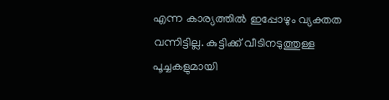എന്ന കാര്യത്തിൽ ഇപ്പോഴും വ്യക്തത വന്നിട്ടില്ല. കുട്ടിക്ക് വീടിനടുത്തുള്ള പൂച്ചകളുമായി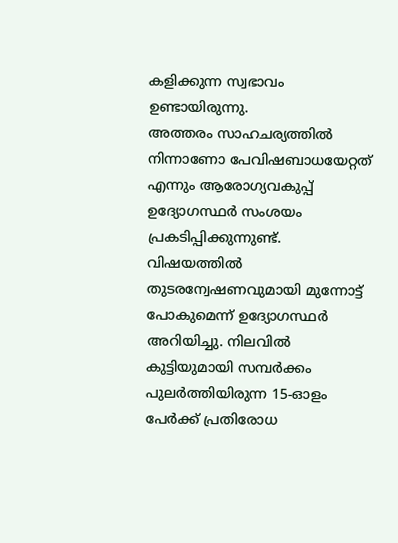കളിക്കുന്ന സ്വഭാവം ഉണ്ടായിരുന്നു.
അത്തരം സാഹചര്യത്തിൽ നിന്നാണോ പേവിഷബാധയേറ്റത് എന്നും ആരോഗ്യവകുപ്പ് ഉദ്യോഗസ്ഥർ സംശയം പ്രകടിപ്പിക്കുന്നുണ്ട്. വിഷയത്തിൽ തുടരന്വേഷണവുമായി മുന്നോട്ട് പോകുമെന്ന് ഉദ്യോഗസ്ഥർ അറിയിച്ചു. നിലവിൽ കുട്ടിയുമായി സമ്പർക്കം പുലർത്തിയിരുന്ന 15-ഓളം പേർക്ക് പ്രതിരോധ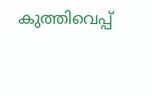കുത്തിവെപ്പ്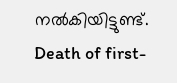നൽകിയിട്ടുണ്ട്.
Death of first-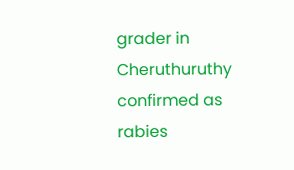grader in Cheruthuruthy confirmed as rabies